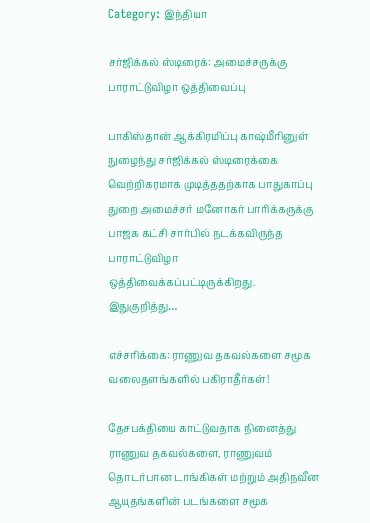Category: இந்தியா

சர்ஜிக்கல் ஸ்டிரைக்: அமைச்சருக்கு பாராட்டுவிழா ஒத்திவைப்பு

பாகிஸ்தான் ஆக்கிரமிப்பு காஷ்மீரினுள் நுழைந்து சர்ஜிக்கல் ஸ்டிரைக்கை வெற்றிகரமாக முடித்ததற்காக பாதுகாப்பு துறை அமைச்சர் மனோகர் பாரிக்கருக்கு பாஜக கட்சி சார்பில் நடக்கவிருந்த பாராட்டுவிழா ஒத்திவைக்கப்பட்டிருக்கிறது. இதுகுறித்து…

எச்சரிக்கை: ராணுவ தகவல்களை சமூக வலைதளங்களில் பகிராதீர்கள்!

தேசபக்தியை காட்டுவதாக நினைத்து ராணுவ தகவல்களை, ராணுவம் தொடர்பான டாங்கிகள் மற்றும் அதிநவீன ஆயுதங்களின் படங்களை சமூக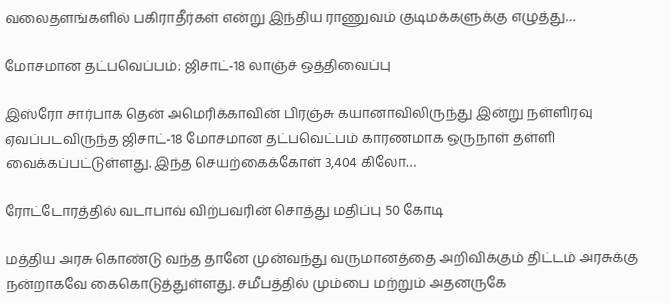வலைதளங்களில் பகிராதீர்கள் என்று இந்திய ராணுவம் குடிமக்களுக்கு எழுத்து…

மோசமான தட்பவெப்பம்: ஜிசாட்-18 லாஞ்ச் ஒத்திவைப்பு

இஸ்ரோ சார்பாக தென் அமெரிக்காவின் பிரஞ்சு கயானாவிலிருந்து இன்று நள்ளிரவு ஏவப்படவிருந்த ஜிசாட்-18 மோசமான தட்பவெட்பம் காரணமாக ஒருநாள் தள்ளி வைக்கப்பட்டுள்ளது. இந்த செயற்கைக்கோள் 3,404 கிலோ…

ரோட்டோரத்தில் வடாபாவ் விற்பவரின் சொத்து மதிப்பு 50 கோடி

மத்திய அரசு கொண்டு வந்த தானே முன்வந்து வருமானத்தை அறிவிக்கும் திட்டம் அரசுக்கு நன்றாகவே கைகொடுத்துள்ளது. சமீபத்தில் மும்பை மற்றும் அதனருகே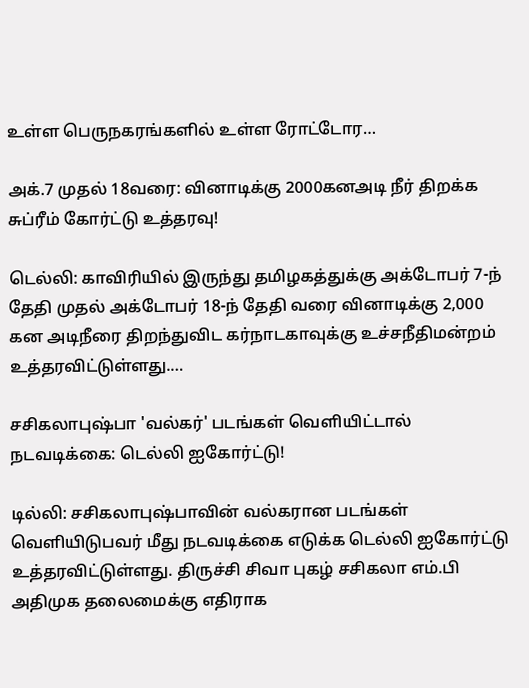உள்ள பெருநகரங்களில் உள்ள ரோட்டோர…

அக்.7 முதல் 18வரை: வினாடிக்கு 2000கனஅடி நீர் திறக்க சுப்ரீம் கோர்ட்டு உத்தரவு!

டெல்லி: காவிரியில் இருந்து தமிழகத்துக்கு அக்டோபர் 7-ந் தேதி முதல் அக்டோபர் 18-ந் தேதி வரை வினாடிக்கு 2,000 கன அடிநீரை திறந்துவிட கர்நாடகாவுக்கு உச்சநீதிமன்றம் உத்தரவிட்டுள்ளது.…

சசிகலாபுஷ்பா 'வல்கர்' படங்கள் வெளியிட்டால் நடவடிக்கை: டெல்லி ஐகோர்ட்டு!

டில்லி: சசிகலாபுஷ்பாவின் வல்கரான படங்கள் வெளியிடுபவர் மீது நடவடிக்கை எடுக்க டெல்லி ஐகோர்ட்டு உத்தரவிட்டுள்ளது. திருச்சி சிவா புகழ் சசிகலா எம்.பி அதிமுக தலைமைக்கு எதிராக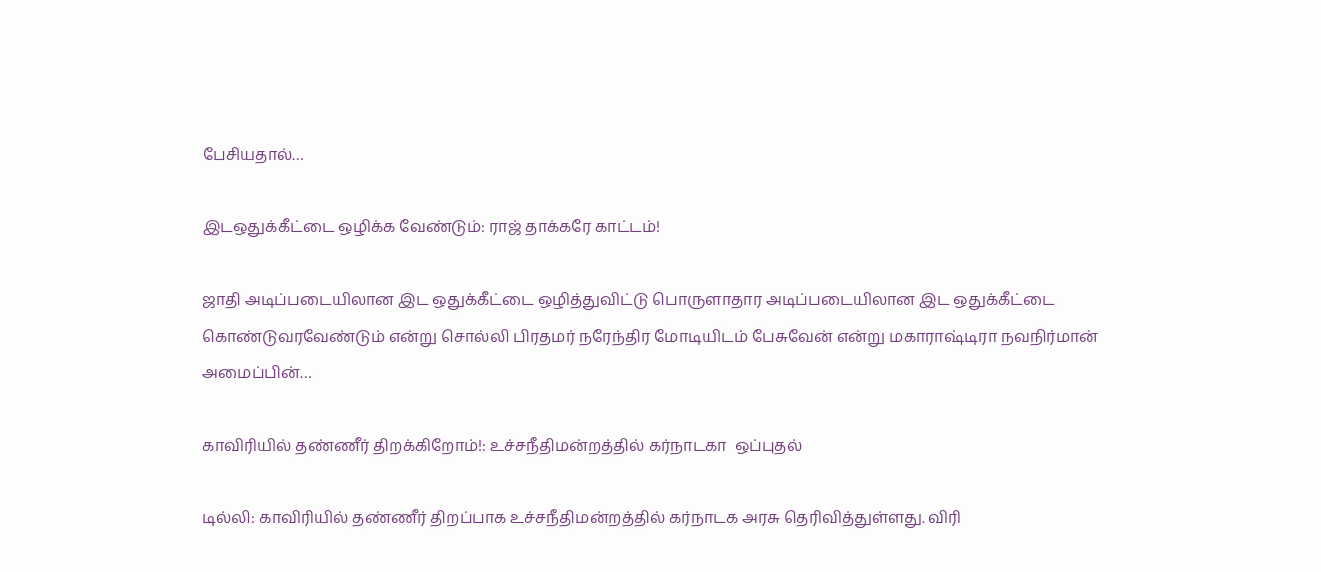பேசியதால்…

இடஒதுக்கீட்டை ஒழிக்க வேண்டும்: ராஜ் தாக்கரே காட்டம்!

ஜாதி அடிப்படையிலான இட ஒதுக்கீட்டை ஒழித்துவிட்டு பொருளாதார அடிப்படையிலான இட ஒதுக்கீட்டை கொண்டுவரவேண்டும் என்று சொல்லி பிரதமர் நரேந்திர மோடியிடம் பேசுவேன் என்று மகாராஷ்டிரா நவநிர்மான் அமைப்பின்…

காவிரியில் தண்ணீர் திறக்கிறோம்!: உச்சநீதிமன்றத்தில் கர்நாடகா  ஒப்புதல்

டில்லி: காவிரியில் தண்ணீர் திறப்பாக உச்சநீதிமன்றத்தில் கர்நாடக அரசு தெரிவித்துள்ளது. விரி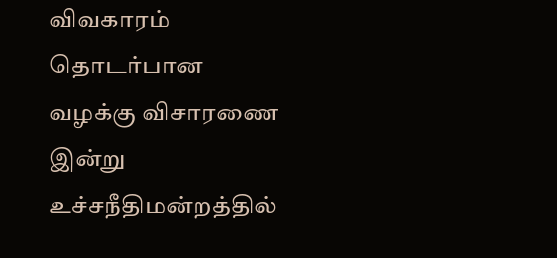விவகாரம் தொடர்பான வழக்கு விசாரணை இன்று உச்சநீதிமன்றத்தில்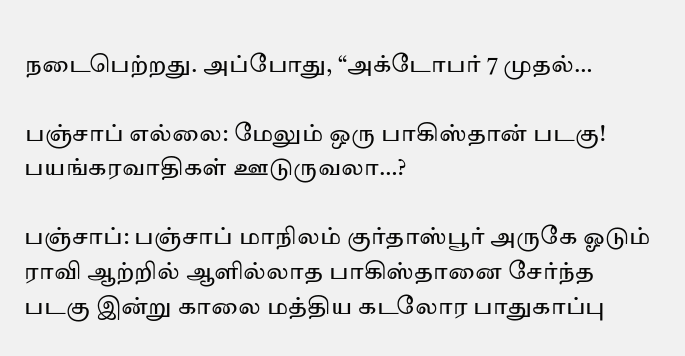நடைபெற்றது. அப்போது, “அக்டோபர் 7 முதல்…

பஞ்சாப் எல்லை: மேலும் ஒரு பாகிஸ்தான் படகு! பயங்கரவாதிகள் ஊடுருவலா…?

பஞ்சாப்: பஞ்சாப் மாநிலம் குர்தாஸ்பூர் அருகே ஓடும் ராவி ஆற்றில் ஆளில்லாத பாகிஸ்தானை சேர்ந்த படகு இன்று காலை மத்திய கடலோர பாதுகாப்பு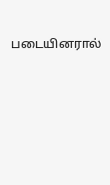படையினரால்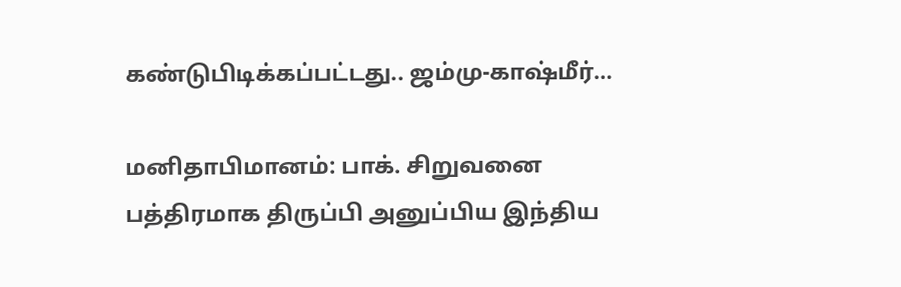கண்டுபிடிக்கப்பட்டது.. ஜம்மு-காஷ்மீர்…

மனிதாபிமானம்: பாக். சிறுவனை பத்திரமாக திருப்பி அனுப்பிய இந்திய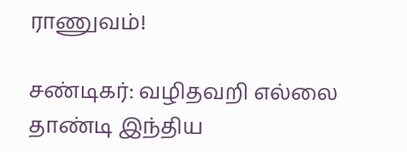ராணுவம்!

சண்டிகர்: வழிதவறி எல்லை தாண்டி இந்திய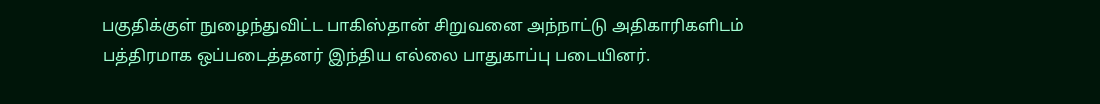பகுதிக்குள் நுழைந்துவிட்ட பாகிஸ்தான் சிறுவனை அந்நாட்டு அதிகாரிகளிடம் பத்திரமாக ஒப்படைத்தனர் இந்திய எல்லை பாதுகாப்பு படையினர்.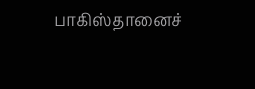பாகிஸ்தானைச்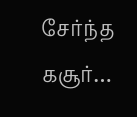சேர்ந்த கசூர்…